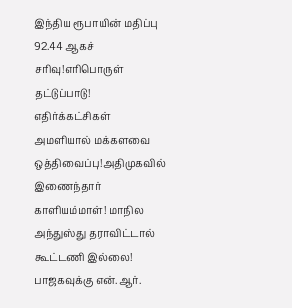இந்திய ரூபாயின் மதிப்பு 92.44 ஆகச் சரிவு!எரிபொருள் தட்டுப்பாடு! எதிர்க்கட்சிகள் அமளியால் மக்களவை ஒத்திவைப்பு!அதிமுகவில் இணைந்தார் காளியம்மாள்! மாநில அந்துஸ்து தராவிட்டால் கூட்டணி இல்லை! பாஜகவுக்கு என்.ஆர்.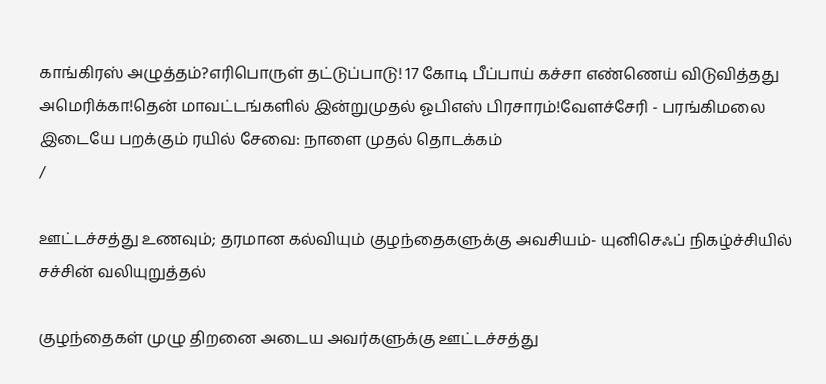காங்கிரஸ் அழுத்தம்?எரிபொருள் தட்டுப்பாடு! 17 கோடி பீப்பாய் கச்சா எண்ணெய் விடுவித்தது அமெரிக்கா!தென் மாவட்டங்களில் இன்றுமுதல் ஓபிஎஸ் பிரசாரம்!வேளச்சேரி - பரங்கிமலை இடையே பறக்கும் ரயில் சேவை: நாளை முதல் தொடக்கம்
/

ஊட்டச்சத்து உணவும்; தரமான கல்வியும் குழந்தைகளுக்கு அவசியம்- யுனிசெஃப் நிகழ்ச்சியில் சச்சின் வலியுறுத்தல்

குழந்தைகள் முழு திறனை அடைய அவர்களுக்கு ஊட்டச்சத்து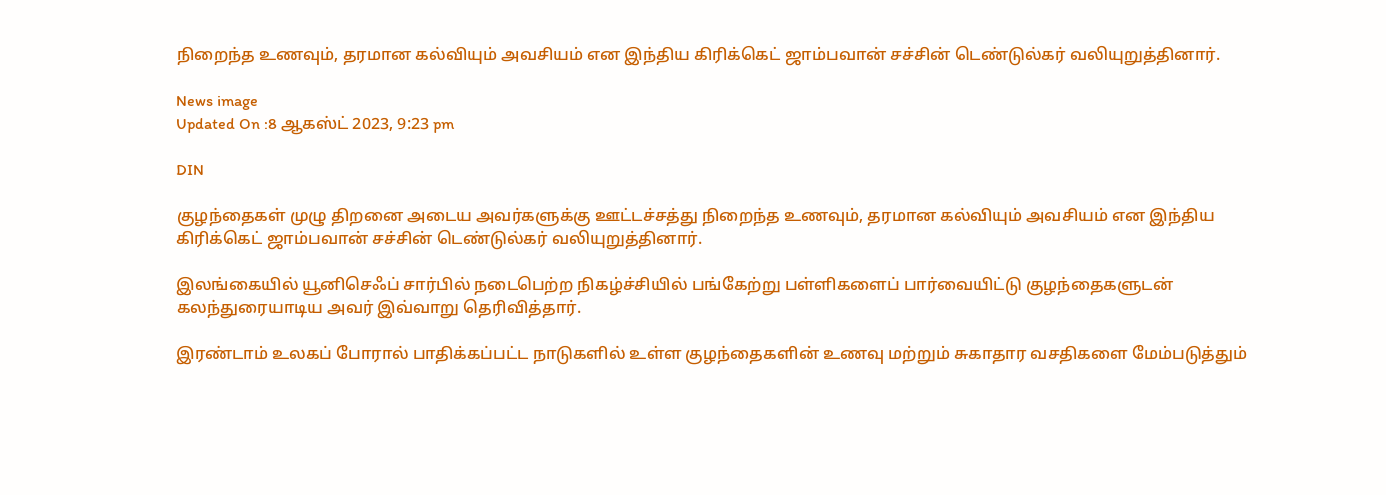நிறைந்த உணவும், தரமான கல்வியும் அவசியம் என இந்திய கிரிக்கெட் ஜாம்பவான் சச்சின் டெண்டுல்கர் வலியுறுத்தினார்.

News image
Updated On :8 ஆகஸ்ட் 2023, 9:23 pm

DIN

குழந்தைகள் முழு திறனை அடைய அவர்களுக்கு ஊட்டச்சத்து நிறைந்த உணவும், தரமான கல்வியும் அவசியம் என இந்திய கிரிக்கெட் ஜாம்பவான் சச்சின் டெண்டுல்கர் வலியுறுத்தினார்.

இலங்கையில் யூனிசெஃப் சார்பில் நடைபெற்ற நிகழ்ச்சியில் பங்கேற்று பள்ளிகளைப் பார்வையிட்டு குழந்தைகளுடன் கலந்துரையாடிய அவர் இவ்வாறு தெரிவித்தார்.

இரண்டாம் உலகப் போரால் பாதிக்கப்பட்ட நாடுகளில் உள்ள குழந்தைகளின் உணவு மற்றும் சுகாதார வசதிகளை மேம்படுத்தும்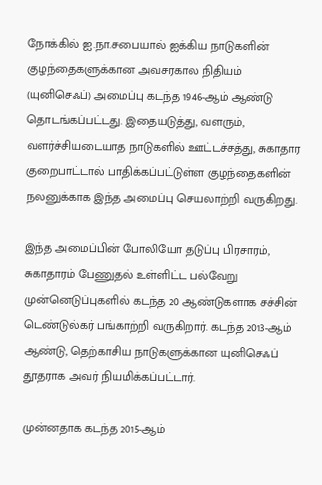நோக்கில் ஐ.நா.சபையால் ஐக்கிய நாடுகளின் குழந்தைகளுக்கான அவசரகால நிதியம் (யுனிசெஃப்) அமைப்பு கடந்த 1946-ஆம் ஆண்டு தொடங்கப்பட்டது. இதையடுத்து, வளரும், வளர்ச்சியடையாத நாடுகளில் ஊட்டச்சத்து, சுகாதார குறைபாட்டால் பாதிக்கப்பட்டுள்ள குழந்தைகளின் நலனுக்காக இந்த அமைப்பு செயலாற்றி வருகிறது.

இந்த அமைப்பின் போலியோ தடுப்பு பிரசாரம், சுகாதாரம் பேணுதல் உள்ளிட்ட பல்வேறு முன்னெடுப்புகளில் கடந்த 20 ஆண்டுகளாக சச்சின் டெண்டுல்கர் பங்காற்றி வருகிறார். கடந்த 2013-ஆம் ஆண்டு, தெற்காசிய நாடுகளுக்கான யுனிசெஃப் தூதராக அவர் நியமிக்கப்பட்டார்.

முன்னதாக கடந்த 2015-ஆம்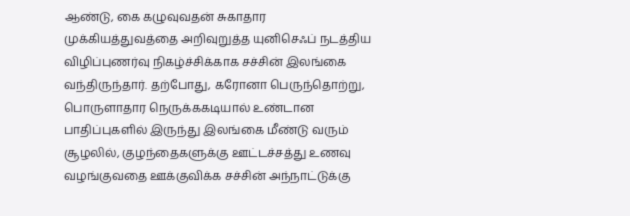ஆண்டு, கை கழுவுவதன் சுகாதார முக்கியத்துவத்தை அறிவுறுத்த யுனிசெஃப் நடத்திய விழிப்புணர்வு நிகழ்ச்சிக்காக சச்சின் இலங்கை வந்திருந்தார். தற்போது, கரோனா பெருந்தொற்று, பொருளாதார நெருக்ககடியால் உண்டான பாதிப்புகளில் இருந்து இலங்கை மீண்டு வரும் சூழலில், குழந்தைகளுக்கு ஊட்டச்சத்து உணவு வழங்குவதை ஊக்குவிக்க சச்சின் அந்நாட்டுக்கு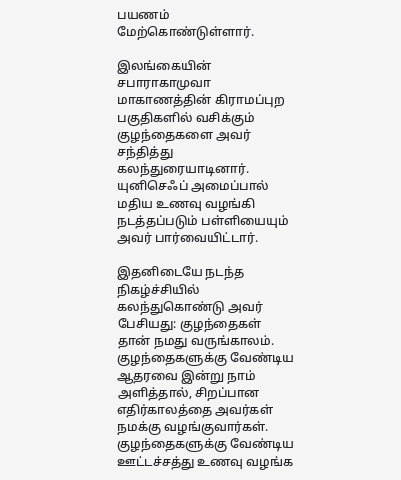பயணம் மேற்கொண்டுள்ளார்.

இலங்கையின் சபாராகாமுவா மாகாணத்தின் கிராமப்புற பகுதிகளில் வசிக்கும் குழந்தைகளை அவர் சந்தித்து கலந்துரையாடினார். யுனிசெஃப் அமைப்பால் மதிய உணவு வழங்கி நடத்தப்படும் பள்ளியையும் அவர் பார்வையிட்டார்.

இதனிடையே நடந்த நிகழ்ச்சியில் கலந்துகொண்டு அவர் பேசியது: குழந்தைகள் தான் நமது வருங்காலம். குழந்தைகளுக்கு வேண்டிய ஆதரவை இன்று நாம் அளித்தால், சிறப்பான எதிர்காலத்தை அவர்கள் நமக்கு வழங்குவார்கள். குழந்தைகளுக்கு வேண்டிய ஊட்டச்சத்து உணவு வழங்க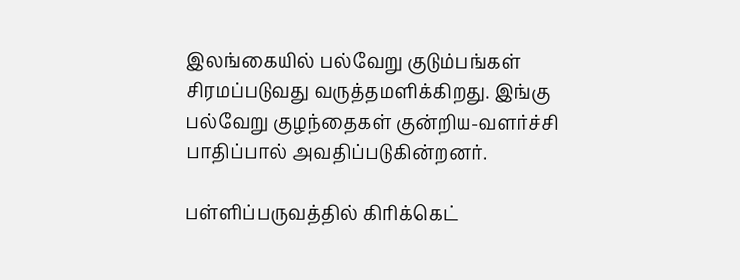இலங்கையில் பல்வேறு குடும்பங்கள் சிரமப்படுவது வருத்தமளிக்கிறது. இங்கு பல்வேறு குழந்தைகள் குன்றிய-வளர்ச்சி பாதிப்பால் அவதிப்படுகின்றனர்.

பள்ளிப்பருவத்தில் கிரிக்கெட்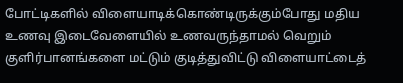போட்டிகளில் விளையாடிக்கொண்டிருக்கும்போது மதிய உணவு இடைவேளையில் உணவருந்தாமல் வெறும் குளிர்பானங்களை மட்டும் குடித்துவிட்டு விளையாட்டைத்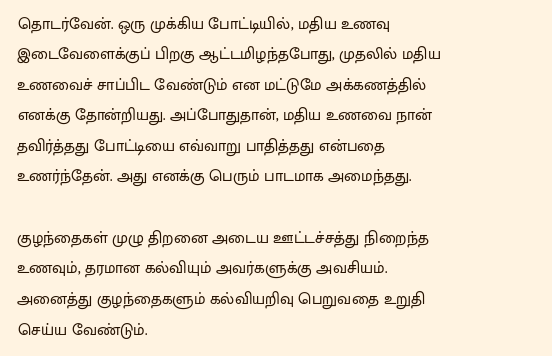தொடர்வேன். ஒரு முக்கிய போட்டியில், மதிய உணவு இடைவேளைக்குப் பிறகு ஆட்டமிழந்தபோது, முதலில் மதிய உணவைச் சாப்பிட வேண்டும் என மட்டுமே அக்கணத்தில் எனக்கு தோன்றியது. அப்போதுதான், மதிய உணவை நான் தவிர்த்தது போட்டியை எவ்வாறு பாதித்தது என்பதை உணர்ந்தேன். அது எனக்கு பெரும் பாடமாக அமைந்தது.

குழந்தைகள் முழு திறனை அடைய ஊட்டச்சத்து நிறைந்த உணவும், தரமான கல்வியும் அவர்களுக்கு அவசியம். அனைத்து குழந்தைகளும் கல்வியறிவு பெறுவதை உறுதி செய்ய வேண்டும்.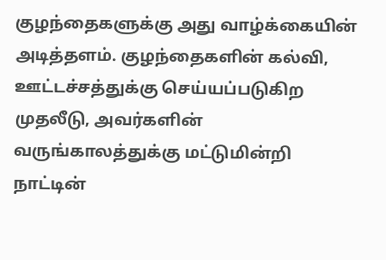குழந்தைகளுக்கு அது வாழ்க்கையின் அடித்தளம். குழந்தைகளின் கல்வி, ஊட்டச்சத்துக்கு செய்யப்படுகிற முதலீடு, அவர்களின் வருங்காலத்துக்கு மட்டுமின்றி நாட்டின்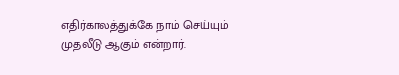எதிர்காலத்துக்கே நாம் செய்யும் முதலீடு ஆகும் என்றார்.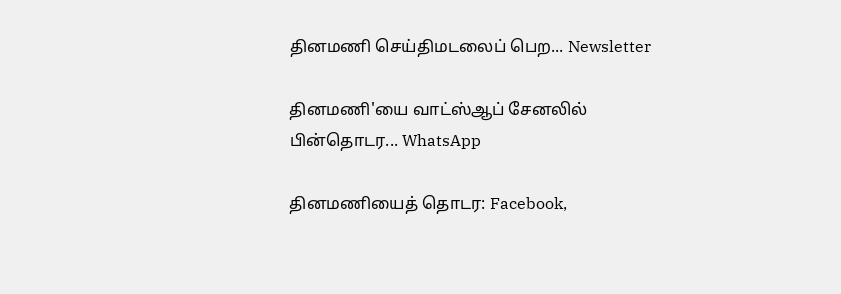தினமணி செய்திமடலைப் பெற... Newsletter

தினமணி'யை வாட்ஸ்ஆப் சேனலில் பின்தொடர... WhatsApp

தினமணியைத் தொடர: Facebook,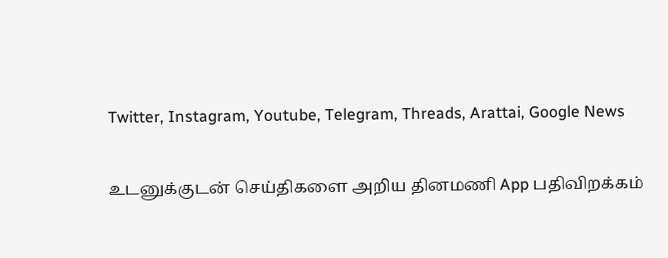Twitter, Instagram, Youtube, Telegram, Threads, Arattai, Google News

உடனுக்குடன் செய்திகளை அறிய தினமணி App பதிவிறக்கம்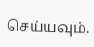செய்யவும்.